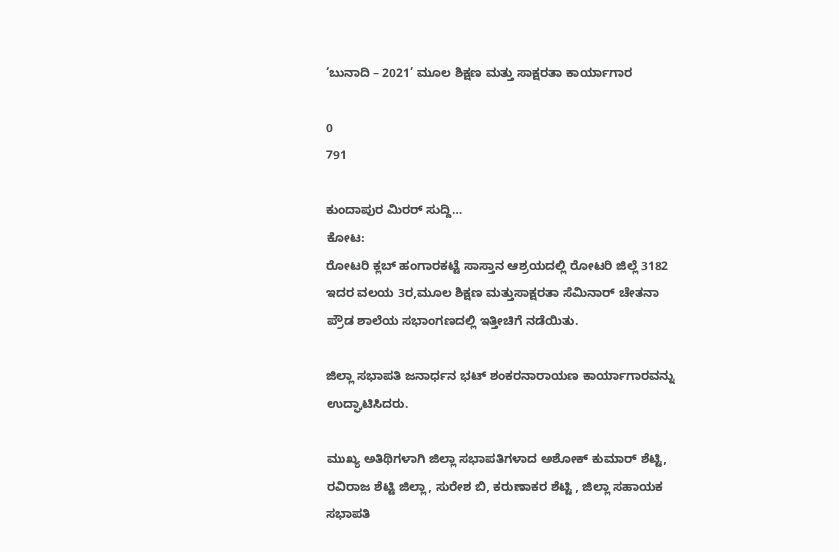‘ಬುನಾದಿ – 2021’ ಮೂಲ ಶಿಕ್ಷಣ ಮತ್ತು ಸಾಕ್ಷರತಾ ಕಾರ್ಯಾಗಾರ

0
791

ಕುಂದಾಪುರ ಮಿರರ್ ಸುದ್ದಿ…
ಕೋಟ:
ರೋಟರಿ ಕ್ಲಬ್ ಹಂಗಾರಕಟ್ಟೆ ಸಾಸ್ತಾನ ಆಶ್ರಯದಲ್ಲಿ ರೋಟರಿ ಜಿಲ್ಲೆ 3182 ಇದರ ವಲಯ 3ರ,ಮೂಲ ಶಿಕ್ಷಣ ಮತ್ತುಸಾಕ್ಷರತಾ ಸೆಮಿನಾರ್ ಚೇತನಾ ಪ್ರೌಡ ಶಾಲೆಯ ಸಭಾಂಗಣದಲ್ಲಿ ಇತ್ತೀಚಿಗೆ ನಡೆಯಿತು.

ಜಿಲ್ಲಾ ಸಭಾಪತಿ ಜನಾರ್ಧನ ಭಟ್ ಶಂಕರನಾರಾಯಣ ಕಾರ್ಯಾಗಾರವನ್ನು ಉದ್ಘಾಟಿಸಿದರು.

ಮುಖ್ಯ ಅತಿಥಿಗಳಾಗಿ ಜಿಲ್ಲಾ ಸಭಾಪತಿಗಳಾದ ಅಶೋಕ್ ಕುಮಾರ್ ಶೆಟ್ಟಿ, ರವಿರಾಜ ಶೆಟ್ಟಿ ಜಿಲ್ಲಾ, ಸುರೇಶ ಬಿ, ಕರುಣಾಕರ ಶೆಟ್ಟಿ , ಜಿಲ್ಲಾ ಸಹಾಯಕ ಸಭಾಪತಿ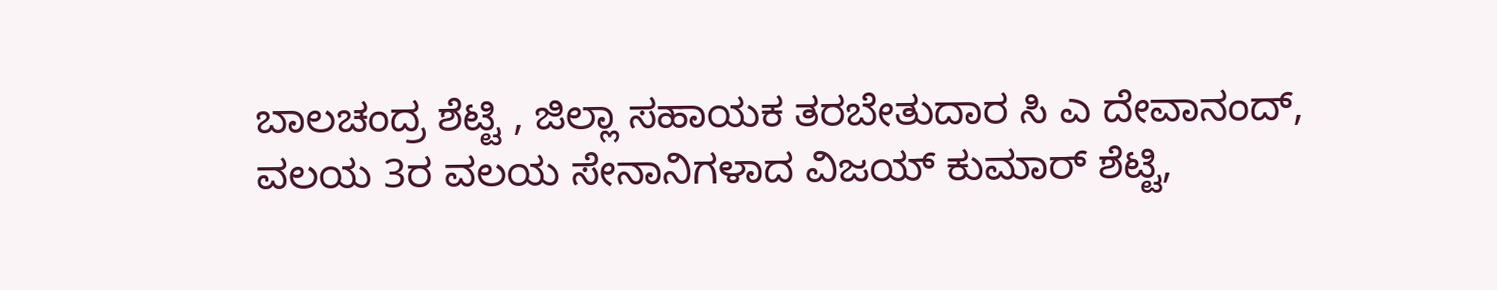ಬಾಲಚಂದ್ರ ಶೆಟ್ಟಿ , ಜಿಲ್ಲಾ ಸಹಾಯಕ ತರಬೇತುದಾರ ಸಿ ಎ ದೇವಾನಂದ್, ವಲಯ 3ರ ವಲಯ ಸೇನಾನಿಗಳಾದ ವಿಜಯ್ ಕುಮಾರ್ ಶೆಟ್ಟಿ,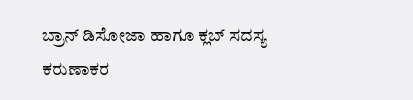ಬ್ರಾನ್ ಡಿಸೋಜಾ ಹಾಗೂ ಕ್ಲಬ್ ಸದಸ್ಯ ಕರುಣಾಕರ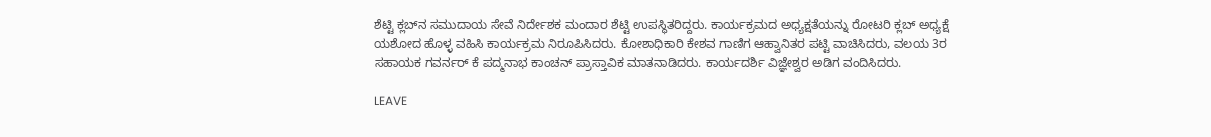ಶೆಟ್ಟಿ ಕ್ಲಬ್‍ನ ಸಮುದಾಯ ಸೇವೆ ನಿರ್ದೇಶಕ ಮಂದಾರ ಶೆಟ್ಟಿ ಉಪಸ್ಥಿತರಿದ್ದರು. ಕಾರ್ಯಕ್ರಮದ ಅಧ್ಯಕ್ಷತೆಯನ್ನು ರೋಟರಿ ಕ್ಲಬ್ ಅಧ್ಯಕ್ಷೆ ಯಶೋದ ಹೊಳ್ಳ ವಹಿಸಿ ಕಾರ್ಯಕ್ರಮ ನಿರೂಪಿಸಿದರು. ಕೋಶಾಧಿಕಾರಿ ಕೇಶವ ಗಾಣಿಗ ಆಹ್ವಾನಿತರ ಪಟ್ಟಿ ವಾಚಿಸಿದರು, ವಲಯ 3ರ ಸಹಾಯಕ ಗವರ್ನರ್ ಕೆ ಪದ್ಮನಾಭ ಕಾಂಚನ್ ಪ್ರಾಸ್ತಾವಿಕ ಮಾತನಾಡಿದರು. ಕಾರ್ಯದರ್ಶಿ ವಿಜ್ಞೇಶ್ವರ ಅಡಿಗ ವಂದಿಸಿದರು.

LEAVE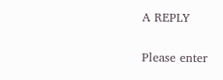A REPLY

Please enter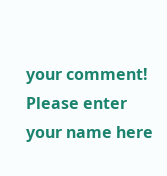your comment!
Please enter your name here